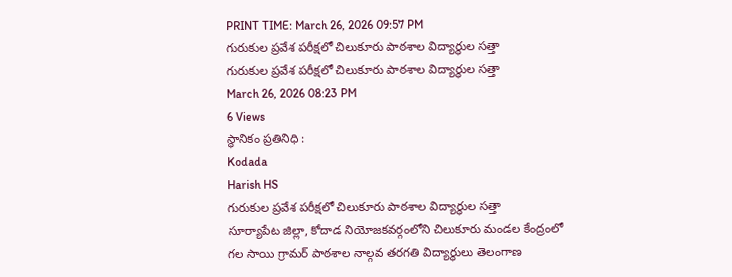PRINT TIME: March 26, 2026 09:57 PM
గురుకుల ప్రవేశ పరీక్షలో చిలుకూరు పాఠశాల విద్యార్థుల సత్తా
గురుకుల ప్రవేశ పరీక్షలో చిలుకూరు పాఠశాల విద్యార్థుల సత్తా
March 26, 2026 08:23 PM
6 Views
స్థానికం ప్రతినిధి :
Kodada
Harish HS
గురుకుల ప్రవేశ పరీక్షలో చిలుకూరు పాఠశాల విద్యార్థుల సత్తా
సూర్యాపేట జిల్లా, కోదాడ నియోజకవర్గంలోని చిలుకూరు మండల కేంద్రంలో గల సాయి గ్రామర్ పాఠశాల నాల్గవ తరగతి విద్యార్థులు తెలంగాణ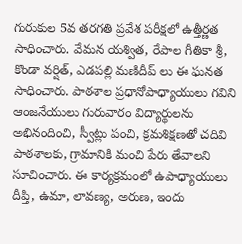గురుకుల 5వ తరగతి ప్రవేశ పరీక్షలో ఉత్తీర్ణత సాధించారు. వేమన యశ్విత, రేపాల గీతికా శ్రీ, కొండా వర్షిత్, ఎడపల్లి మణిదీప్ లు ఈ ఘనత సాధించారు. పాఠశాల ప్రధానోపాధ్యాయులు గవిని ఆంజనేయులు గురువారం విద్యార్థులను అభినందించి, స్వీట్లు పంచి, క్రమశిక్షణతో చదివి పాఠశాలకు, గ్రామానికి మంచి పేరు తేవాలని సూచించారు. ఈ కార్యక్రమంలో ఉపాధ్యాయులు దీప్తి, ఉమా, లావణ్య, అరుణ, ఇందు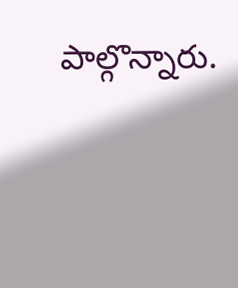పాల్గొన్నారు.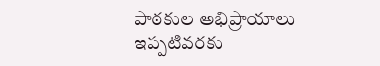పాఠకుల అభిప్రాయాలు
ఇప్పటివరకు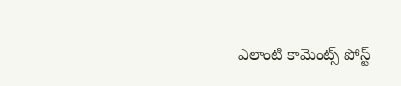ఎలాంటి కామెంట్స్ పోస్ట్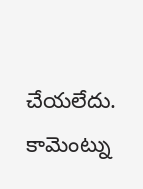చేయలేదు.
కామెంట్ను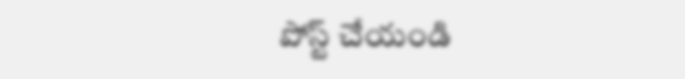పోస్ట్ చేయండి